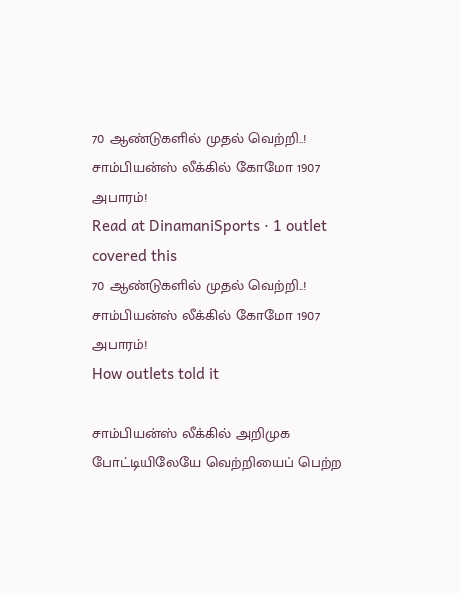70 ஆண்டுகளில் முதல் வெற்றி..! சாம்பியன்ஸ் லீக்கில் கோமோ 1907 அபாரம்!
Read at DinamaniSports · 1 outlet covered this
70 ஆண்டுகளில் முதல் வெற்றி..! சாம்பியன்ஸ் லீக்கில் கோமோ 1907 அபாரம்!
How outlets told it

சாம்பியன்ஸ் லீக்கில் அறிமுக போட்டியிலேயே வெற்றியைப் பெற்ற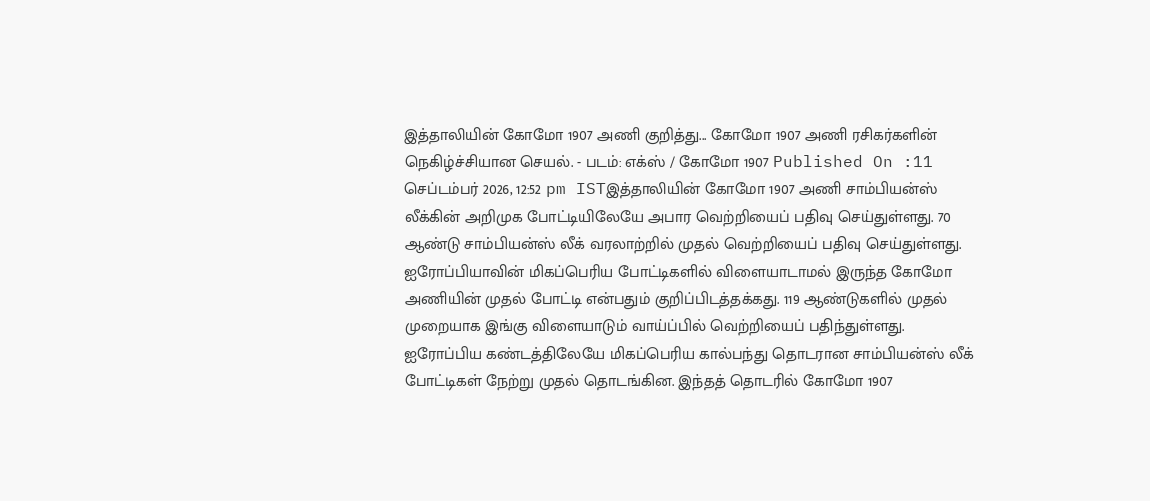இத்தாலியின் கோமோ 1907 அணி குறித்து... கோமோ 1907 அணி ரசிகர்களின் நெகிழ்ச்சியான செயல். - படம்: எக்ஸ் / கோமோ 1907 Published On :11 செப்டம்பர் 2026, 12:52 pm ISTஇத்தாலியின் கோமோ 1907 அணி சாம்பியன்ஸ் லீக்கின் அறிமுக போட்டியிலேயே அபார வெற்றியைப் பதிவு செய்துள்ளது. 70 ஆண்டு சாம்பியன்ஸ் லீக் வரலாற்றில் முதல் வெற்றியைப் பதிவு செய்துள்ளது. ஐரோப்பியாவின் மிகப்பெரிய போட்டிகளில் விளையாடாமல் இருந்த கோமோ அணியின் முதல் போட்டி என்பதும் குறிப்பிடத்தக்கது. 119 ஆண்டுகளில் முதல் முறையாக இங்கு விளையாடும் வாய்ப்பில் வெற்றியைப் பதிந்துள்ளது. ஐரோப்பிய கண்டத்திலேயே மிகப்பெரிய கால்பந்து தொடரான சாம்பியன்ஸ் லீக் போட்டிகள் நேற்று முதல் தொடங்கின. இந்தத் தொடரில் கோமோ 1907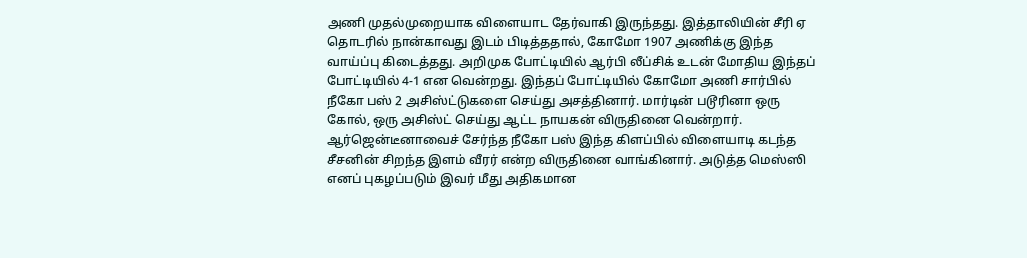அணி முதல்முறையாக விளையாட தேர்வாகி இருந்தது. இத்தாலியின் சீரி ஏ தொடரில் நான்காவது இடம் பிடித்ததால், கோமோ 1907 அணிக்கு இந்த வாய்ப்பு கிடைத்தது. அறிமுக போட்டியில் ஆர்பி லீப்சிக் உடன் மோதிய இந்தப் போட்டியில் 4-1 என வென்றது. இந்தப் போட்டியில் கோமோ அணி சார்பில் நீகோ பஸ் 2 அசிஸ்ட்டுகளை செய்து அசத்தினார். மார்டின் படூரினா ஒரு கோல், ஒரு அசிஸ்ட் செய்து ஆட்ட நாயகன் விருதினை வென்றார். ஆர்ஜென்டீனாவைச் சேர்ந்த நீகோ பஸ் இந்த கிளப்பில் விளையாடி கடந்த சீசனின் சிறந்த இளம் வீரர் என்ற விருதினை வாங்கினார். அடுத்த மெஸ்ஸி எனப் புகழப்படும் இவர் மீது அதிகமான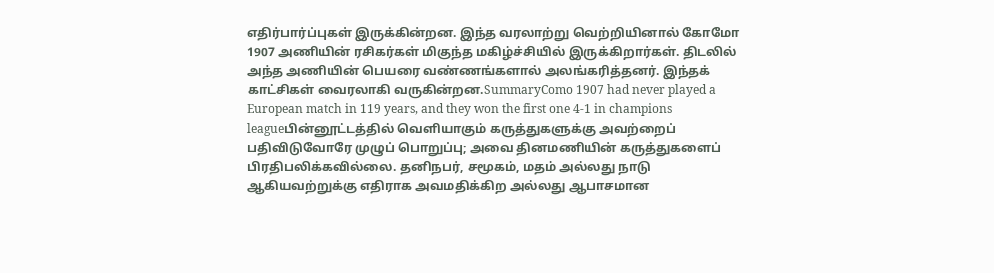எதிர்பார்ப்புகள் இருக்கின்றன. இந்த வரலாற்று வெற்றியினால் கோமோ 1907 அணியின் ரசிகர்கள் மிகுந்த மகிழ்ச்சியில் இருக்கிறார்கள். திடலில் அந்த அணியின் பெயரை வண்ணங்களால் அலங்கரித்தனர். இந்தக் காட்சிகள் வைரலாகி வருகின்றன.SummaryComo 1907 had never played a European match in 119 years, and they won the first one 4-1 in champions leagueபின்னூட்டத்தில் வெளியாகும் கருத்துகளுக்கு அவற்றைப் பதிவிடுவோரே முழுப் பொறுப்பு; அவை தினமணியின் கருத்துகளைப் பிரதிபலிக்கவில்லை. தனிநபர், சமூகம், மதம் அல்லது நாடு ஆகியவற்றுக்கு எதிராக அவமதிக்கிற அல்லது ஆபாசமான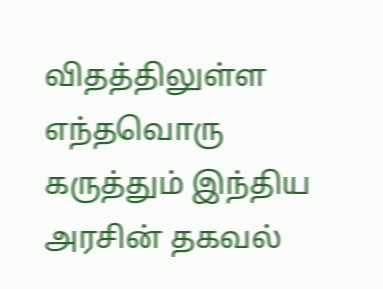விதத்திலுள்ள எந்தவொரு கருத்தும் இந்திய அரசின் தகவல்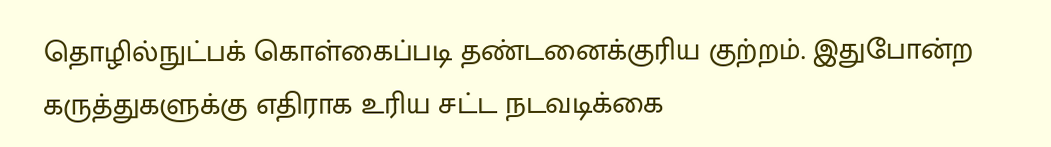தொழில்நுட்பக் கொள்கைப்படி தண்டனைக்குரிய குற்றம். இதுபோன்ற கருத்துகளுக்கு எதிராக உரிய சட்ட நடவடிக்கை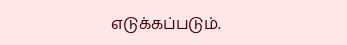எடுக்கப்படும்.